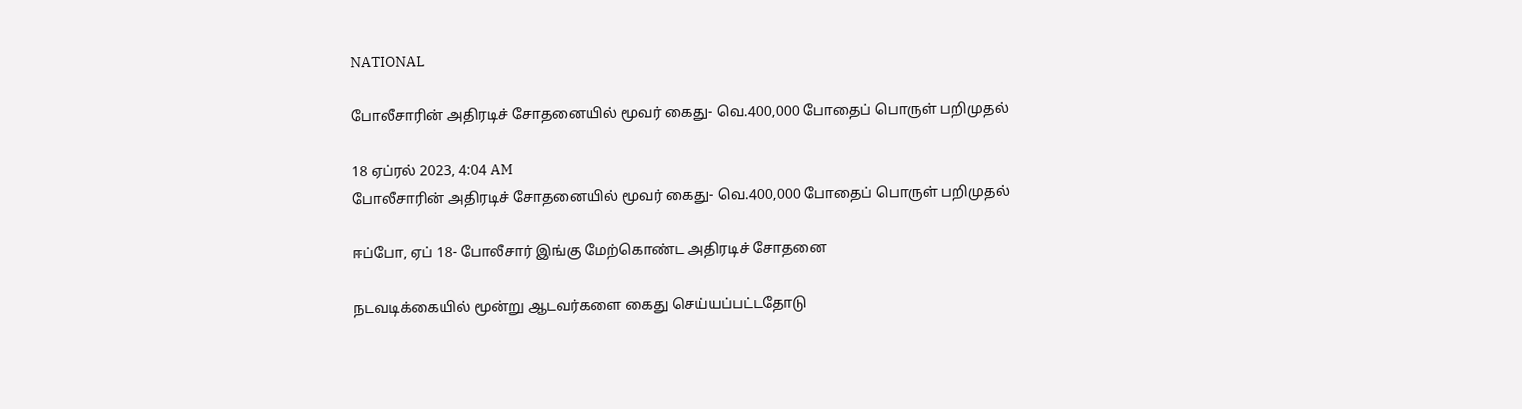NATIONAL

போலீசாரின் அதிரடிச் சோதனையில் மூவர் கைது- வெ.400,000 போதைப் பொருள் பறிமுதல்

18 ஏப்ரல் 2023, 4:04 AM
போலீசாரின் அதிரடிச் சோதனையில் மூவர் கைது- வெ.400,000 போதைப் பொருள் பறிமுதல்

ஈப்போ, ஏப் 18- போலீசார் இங்கு மேற்கொண்ட அதிரடிச் சோதனை

நடவடிக்கையில் மூன்று ஆடவர்களை கைது செய்யப்பட்டதோடு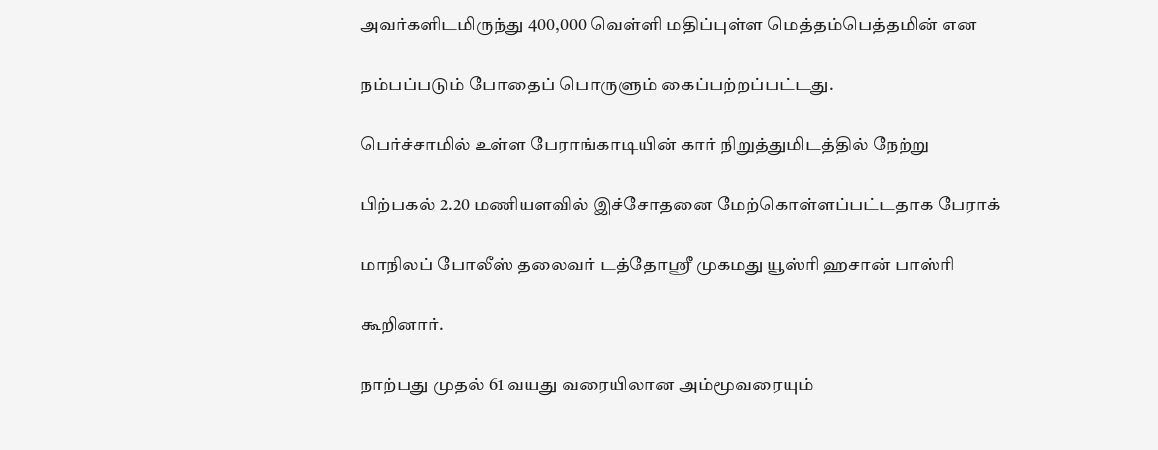அவர்களிடமிருந்து 400,000 வெள்ளி மதிப்புள்ள மெத்தம்பெத்தமின் என

நம்பப்படும் போதைப் பொருளும் கைப்பற்றப்பட்டது.

பெர்ச்சாமில் உள்ள பேராங்காடியின் கார் நிறுத்துமிடத்தில் நேற்று

பிற்பகல் 2.20 மணியளவில் இச்சோதனை மேற்கொள்ளப்பட்டதாக பேராக்

மாநிலப் போலீஸ் தலைவர் டத்தோஸ்ரீ முகமது யூஸ்ரி ஹசான் பாஸ்ரி

கூறினார்.

நாற்பது முதல் 61 வயது வரையிலான அம்மூவரையும்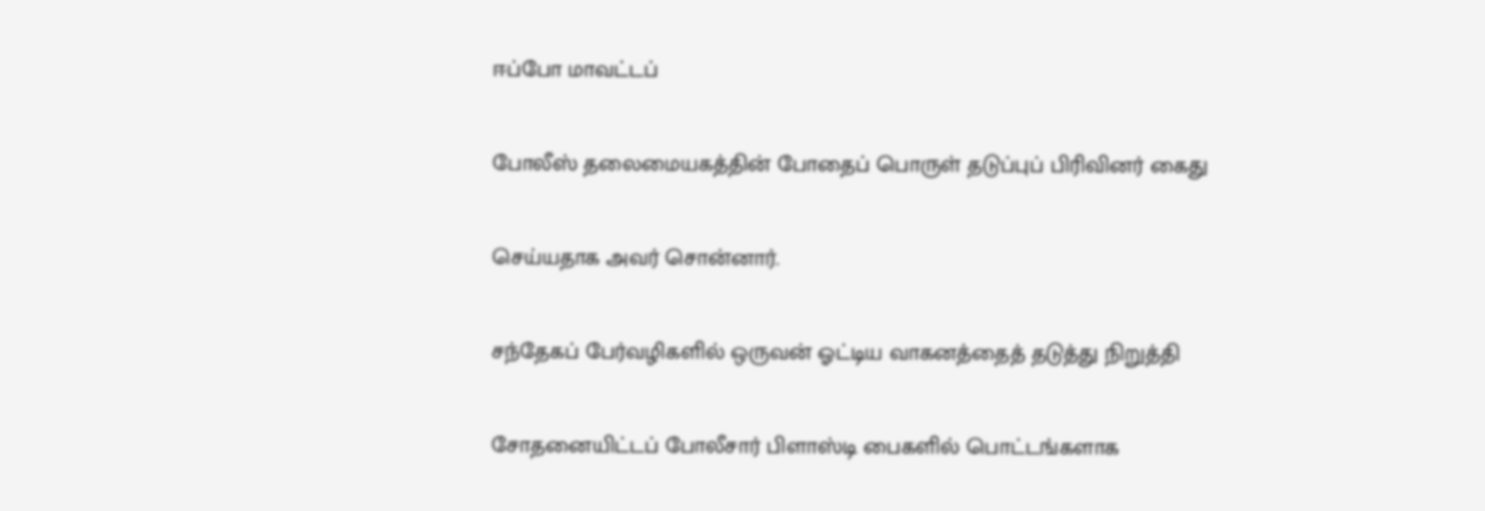ஈப்போ மாவட்டப்

போலீஸ் தலைமையகத்தின் போதைப் பொருள் தடுப்புப் பிரிவினர் கைது

செய்யதாக அவர் சொன்னார்.

சந்தேகப் பேர்வழிகளில் ஒருவன் ஓட்டிய வாகனத்தைத் தடுத்து நிறுத்தி

சோதனையிட்டப் போலீசார் பிளாஸ்டி பைகளில் பொட்டங்களாக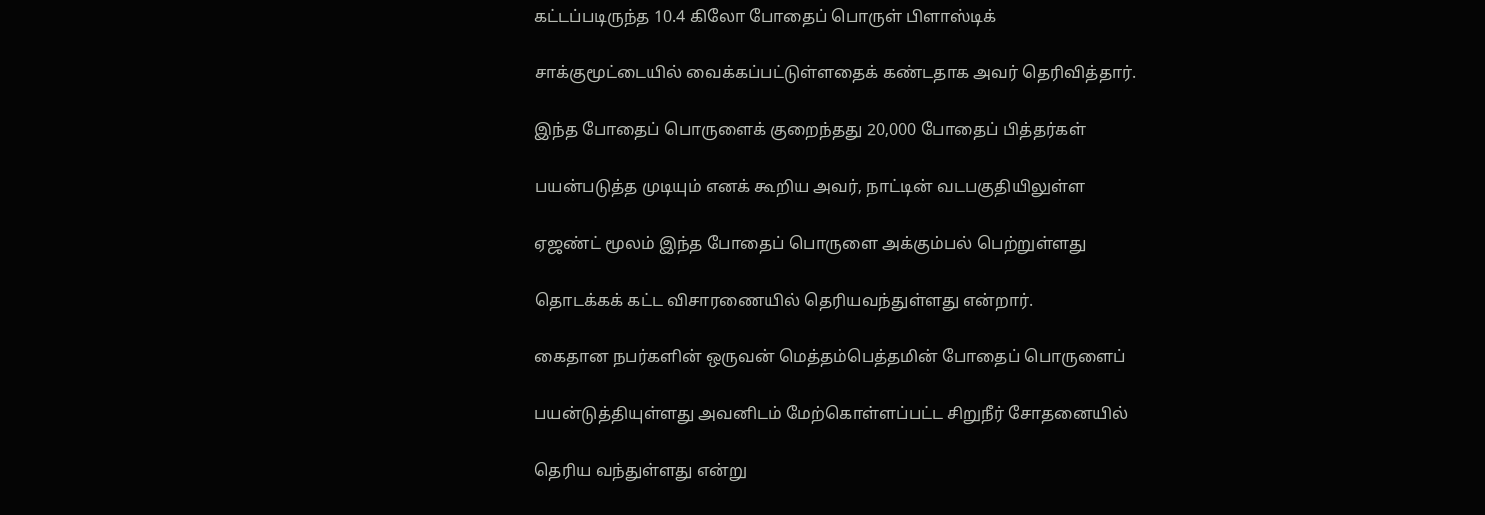கட்டப்படிருந்த 10.4 கிலோ போதைப் பொருள் பிளாஸ்டிக்

சாக்குமூட்டையில் வைக்கப்பட்டுள்ளதைக் கண்டதாக அவர் தெரிவித்தார்.

இந்த போதைப் பொருளைக் குறைந்தது 20,000 போதைப் பித்தர்கள்

பயன்படுத்த முடியும் எனக் கூறிய அவர், நாட்டின் வடபகுதியிலுள்ள

ஏஜண்ட் மூலம் இந்த போதைப் பொருளை அக்கும்பல் பெற்றுள்ளது

தொடக்கக் கட்ட விசாரணையில் தெரியவந்துள்ளது என்றார்.

கைதான நபர்களின் ஒருவன் மெத்தம்பெத்தமின் போதைப் பொருளைப்

பயன்டுத்தியுள்ளது அவனிடம் மேற்கொள்ளப்பட்ட சிறுநீர் சோதனையில்

தெரிய வந்துள்ளது என்று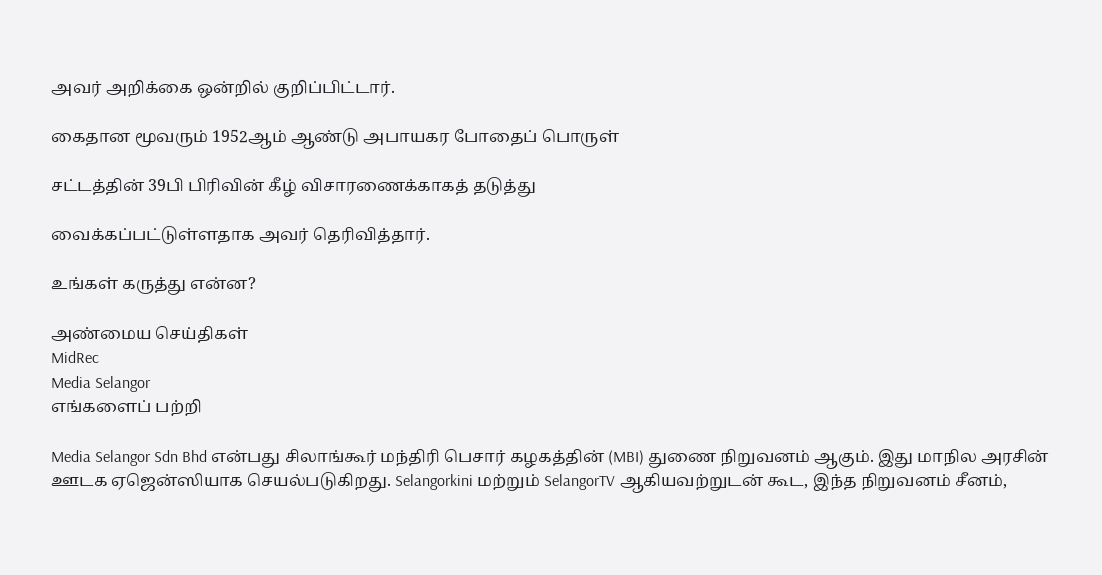அவர் அறிக்கை ஒன்றில் குறிப்பிட்டார்.

கைதான மூவரும் 1952ஆம் ஆண்டு அபாயகர போதைப் பொருள்

சட்டத்தின் 39பி பிரிவின் கீழ் விசாரணைக்காகத் தடுத்து

வைக்கப்பட்டுள்ளதாக அவர் தெரிவித்தார்.

உங்கள் கருத்து என்ன?

அண்மைய செய்திகள்
MidRec
Media Selangor
எங்களைப் பற்றி

Media Selangor Sdn Bhd என்பது சிலாங்கூர் மந்திரி பெசார் கழகத்தின் (MBI) துணை நிறுவனம் ஆகும். இது மாநில அரசின் ஊடக ஏஜென்ஸியாக செயல்படுகிறது. Selangorkini மற்றும் SelangorTV ஆகியவற்றுடன் கூட, இந்த நிறுவனம் சீனம்,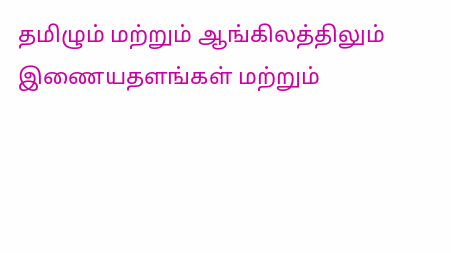தமிழும் மற்றும் ஆங்கிலத்திலும் இணையதளங்கள் மற்றும்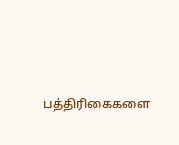பத்திரிகைகளை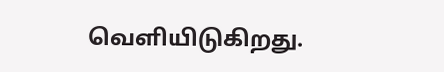வெளியிடுகிறது.